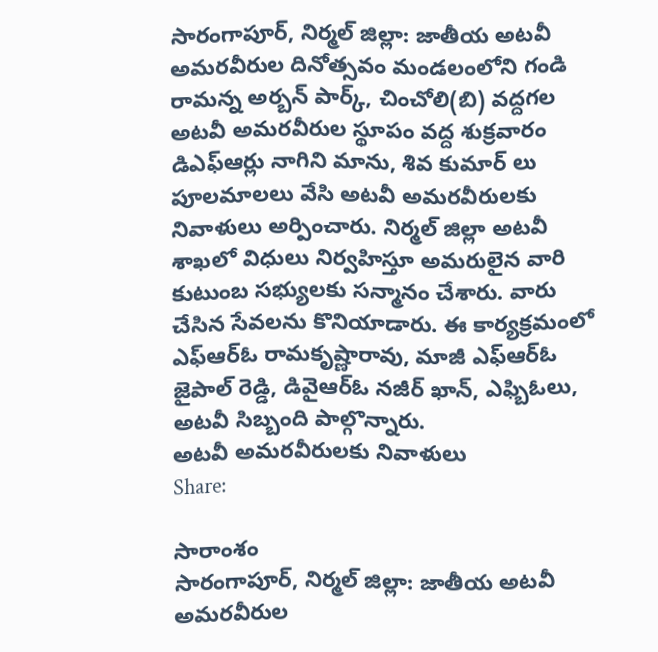సారంగాపూర్, నిర్మల్ జిల్లా: జాతీయ అటవీ అమరవీరుల దినోత్సవం మండలంలోని గండి రామన్న అర్బన్ పార్క్, చించోలి(బి) వద్దగల అటవీ అమరవీరుల స్థూపం వద్ద శుక్రవారం డిఎఫ్ఆర్లు నాగిని మాను, శివ కుమార్ లు పూలమాలలు వేసి అటవీ అమరవీరులకు నివాళులు అర్పించారు. నిర్మల్ జిల్లా అటవీ శాఖలో విధులు నిర్వహిస్తూ అమరులైన వారి కుటుంబ సభ్యులకు సన్మానం చేశారు. వారు చేసిన సేవలను కొనియాడారు. ఈ కార్యక్రమంలో ఎఫ్ఆర్ఓ రామకృష్ణారావు, మాజీ ఎఫ్ఆర్ఓ జైపాల్ రెడ్డి, డివైఆర్ఓ నజీర్ ఖాన్, ఎఫ్బిఓలు, అటవీ సిబ్బంది పాల్గొన్నారు.
అటవీ అమరవీరులకు నివాళులు
Share:

సారాంశం
సారంగాపూర్, నిర్మల్ జిల్లా: జాతీయ అటవీ అమరవీరుల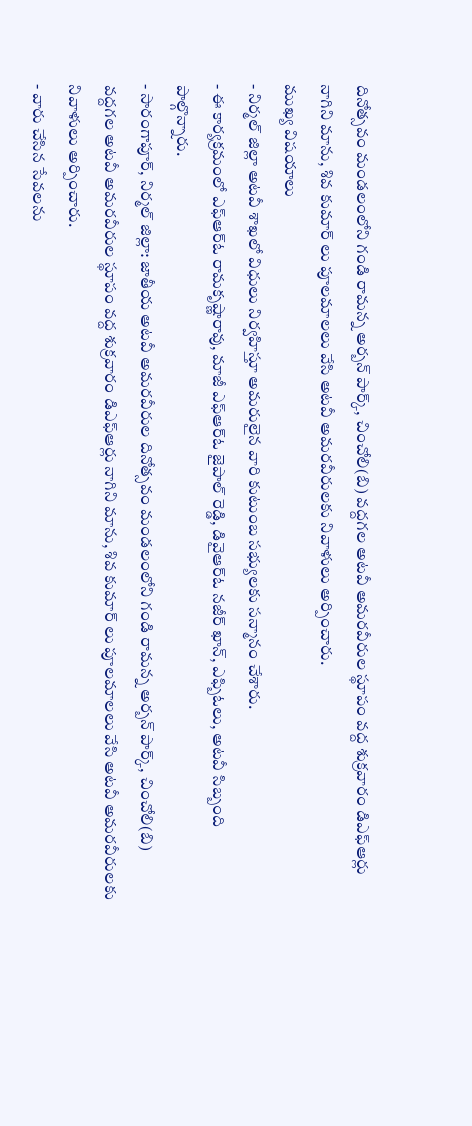దినోత్సవం మండలంలోని గండి రామన్న అర్బన్ పార్క్, చించోలి(బి) వద్దగల అటవీ అమరవీరుల స్థూపం వద్ద శుక్రవారం డిఎఫ్ఆర్లు నాగిని మాను, శివ కుమార్ లు పూలమాలలు వేసి అటవీ అమరవీరులకు నివాళులు అర్పించారు.
ముఖ్య విషయాలు
- నిర్మల్ జిల్లా అటవీ శాఖలో విధులు నిర్వహిస్తూ అమరులైన వారి కుటుంబ సభ్యులకు సన్మానం చేశారు.
- ఈ కార్యక్రమంలో ఎఫ్ఆర్ఓ రామకృష్ణారావు, మాజీ ఎఫ్ఆర్ఓ జైపాల్ రెడ్డి, డివైఆర్ఓ నజీర్ ఖాన్, ఎఫ్బిఓలు, అటవీ సిబ్బంది పాల్గొన్నారు.
- సారంగాపూర్, నిర్మల్ జిల్లా: జాతీయ అటవీ అమరవీరుల దినోత్సవం మండలంలోని గండి రామన్న అర్బన్ పార్క్, చించోలి(బి) వద్దగల అటవీ అమరవీరుల స్థూపం వద్ద శుక్రవారం డిఎఫ్ఆర్లు నాగిని మాను, శివ కుమార్ లు పూలమాలలు వేసి అటవీ అమరవీరులకు నివాళులు అర్పించారు.
- వారు చేసిన సేవలను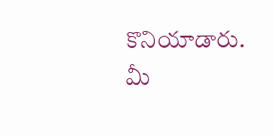కొనియాడారు.
మీ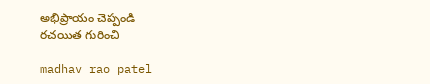అభిప్రాయం చెప్పండి
రచయిత గురించి

madhav rao patel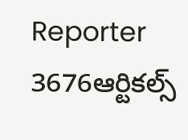Reporter
3676ఆర్టికల్స్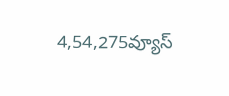4,54,275వ్యూస్